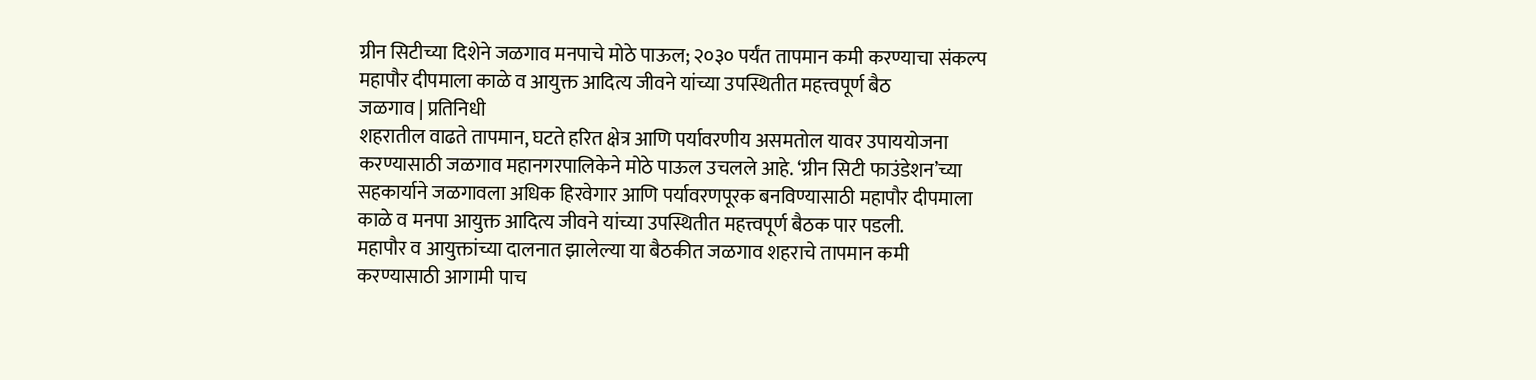ग्रीन सिटीच्या दिशेने जळगाव मनपाचे मोठे पाऊल; २०३० पर्यंत तापमान कमी करण्याचा संकल्प
महापौर दीपमाला काळे व आयुक्त आदित्य जीवने यांच्या उपस्थितीत महत्त्वपूर्ण बैठ
जळगाव | प्रतिनिधी
शहरातील वाढते तापमान, घटते हरित क्षेत्र आणि पर्यावरणीय असमतोल यावर उपाययोजना करण्यासाठी जळगाव महानगरपालिकेने मोठे पाऊल उचलले आहे. ‘ग्रीन सिटी फाउंडेशन’च्या सहकार्याने जळगावला अधिक हिरवेगार आणि पर्यावरणपूरक बनविण्यासाठी महापौर दीपमाला काळे व मनपा आयुक्त आदित्य जीवने यांच्या उपस्थितीत महत्त्वपूर्ण बैठक पार पडली.
महापौर व आयुक्तांच्या दालनात झालेल्या या बैठकीत जळगाव शहराचे तापमान कमी करण्यासाठी आगामी पाच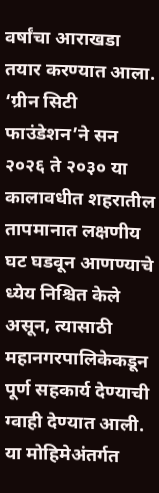वर्षांचा आराखडा तयार करण्यात आला. ‘ग्रीन सिटी फाउंडेशन’ने सन २०२६ ते २०३० या कालावधीत शहरातील तापमानात लक्षणीय घट घडवून आणण्याचे ध्येय निश्चित केले असून, त्यासाठी महानगरपालिकेकडून पूर्ण सहकार्य देण्याची ग्वाही देण्यात आली.
या मोहिमेअंतर्गत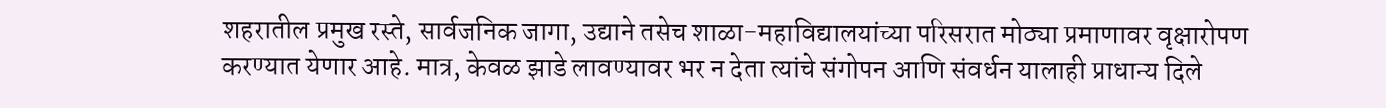शहरातील प्रमुख रस्ते, सार्वजनिक जागा, उद्याने तसेच शाळा-महाविद्यालयांच्या परिसरात मोठ्या प्रमाणावर वृक्षारोपण करण्यात येणार आहे. मात्र, केवळ झाडे लावण्यावर भर न देता त्यांचे संगोपन आणि संवर्धन यालाही प्राधान्य दिले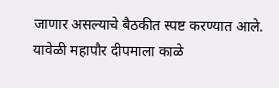जाणार असल्याचे बैठकीत स्पष्ट करण्यात आले.
यावेळी महापौर दीपमाला काळे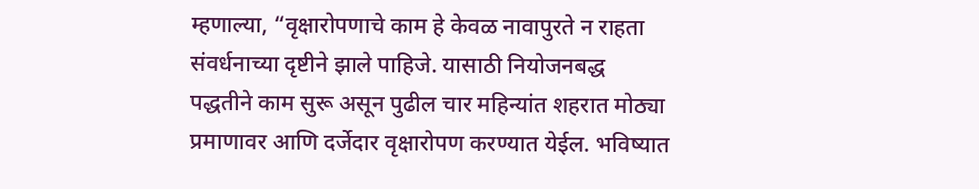म्हणाल्या, “वृक्षारोपणाचे काम हे केवळ नावापुरते न राहता संवर्धनाच्या दृष्टीने झाले पाहिजे. यासाठी नियोजनबद्ध पद्धतीने काम सुरू असून पुढील चार महिन्यांत शहरात मोठ्या प्रमाणावर आणि दर्जेदार वृक्षारोपण करण्यात येईल. भविष्यात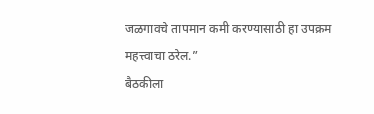जळगावचे तापमान कमी करण्यासाठी हा उपक्रम महत्त्वाचा ठरेल.”
बैठकीला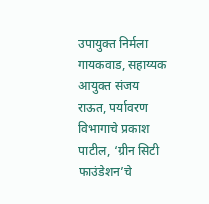उपायुक्त निर्मला गायकवाड, सहाय्यक आयुक्त संजय राऊत, पर्यावरण विभागाचे प्रकाश पाटील, ‘ग्रीन सिटी फाउंडेशन’चे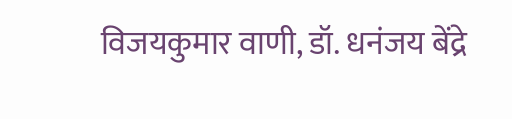विजयकुमार वाणी, डॉ. धनंजय बेंद्रे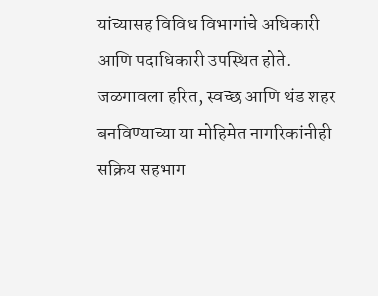यांच्यासह विविध विभागांचे अधिकारी आणि पदाधिकारी उपस्थित होते.
जळगावला हरित, स्वच्छ आणि थंड शहर बनविण्याच्या या मोहिमेत नागरिकांनीही सक्रिय सहभाग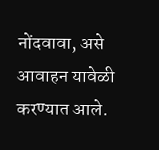नोंदवावा, असे आवाहन यावेळी करण्यात आले.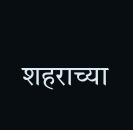शहराच्या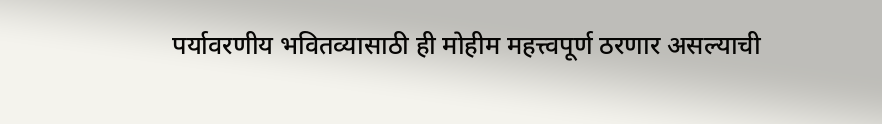पर्यावरणीय भवितव्यासाठी ही मोहीम महत्त्वपूर्ण ठरणार असल्याची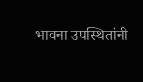भावना उपस्थितांनी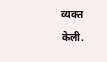व्यक्त केली.